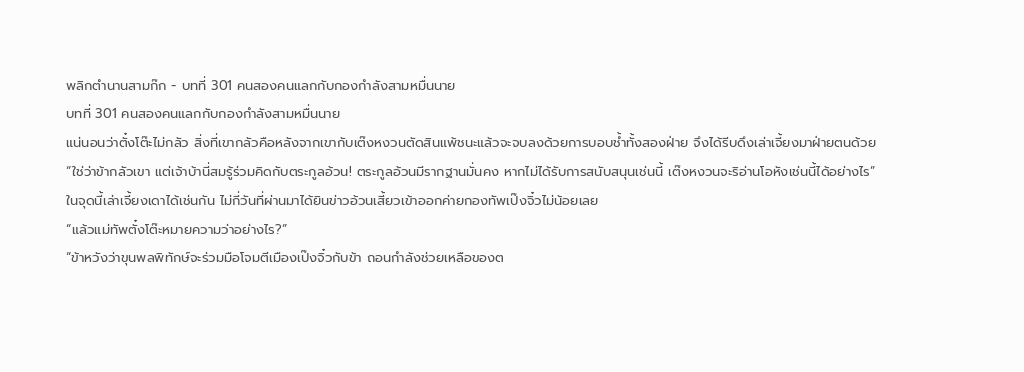พลิกตำนานสามก๊ก - บทที่ 301 คนสองคนแลกกับกองกำลังสามหมื่นนาย
บทที่ 301 คนสองคนแลกกับกองกำลังสามหมื่นนาย
แน่นอนว่าตั๋งโต๊ะไม่กลัว สิ่งที่เขากลัวคือหลังจากเขากับเต๊งหงวนตัดสินแพ้ชนะแล้วจะจบลงด้วยการบอบช้ำทั้งสองฝ่าย จึงได้รีบดึงเล่าเจี้ยงมาฝ่ายตนด้วย
“ใช่ว่าข้ากลัวเขา แต่เจ้าบ้านี่สมรู้ร่วมคิดกับตระกูลอ้วน! ตระกูลอ้วนมีรากฐานมั่นคง หากไม่ได้รับการสนับสนุนเช่นนี้ เต๊งหงวนจะริอ่านโอหังเช่นนี้ได้อย่างไร”
ในจุดนี้เล่าเจี้ยงเดาได้เช่นกัน ไม่กี่วันที่ผ่านมาได้ยินข่าวอ้วนเสี้ยวเข้าออกค่ายกองทัพเป๊งจิ๋วไม่น้อยเลย
“แล้วแม่ทัพตั๋งโต๊ะหมายความว่าอย่างไร?”
“ข้าหวังว่าขุนพลพิทักษ์จะร่วมมือโจมตีเมืองเป๊งจิ๋วกับข้า ถอนกำลังช่วยเหลือของต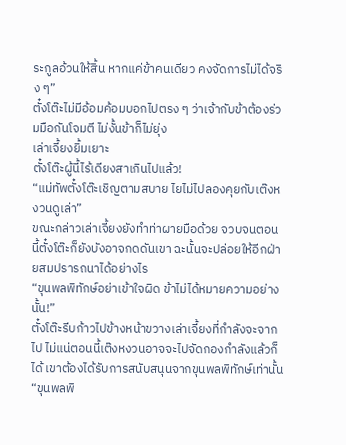ระกูลอ้วนให้สิ้น หากแค่ข้าคนเดียว คงจัดการไม่ได้จริง ๆ”
ตั๋งโต๊ะไม่มีอ้อมค้อมบอกไปตรง ๆ ว่าเจ้ากับข้าต้องร่วมมือกันโจมตี ไม่งั้นข้าก็ไม่ยุ่ง
เล่าเจี้ยงยิ้มเยาะ
ตั๋งโต๊ะผู้นี้ไร้เดียงสาเกินไปแล้ว!
“แม่ทัพตั๋งโต๊ะเชิญตามสบาย ไยไม่ไปลองคุยกับเต๊งหงวนดูเล่า”
ขณะกล่าวเล่าเจี้ยงยังทำท่าผายมือด้วย จวบจนตอนนี้ตั๋งโต๊ะก็ยังบังอาจกดดันเขา ฉะนั้นจะปล่อยให้อีกฝ่ายสมปรารถนาได้อย่างไร
“ขุนพลพิทักษ์อย่าเข้าใจผิด ข้าไม่ได้หมายความอย่างนั้น!”
ตั๋งโต๊ะรีบก้าวไปข้างหน้าขวางเล่าเจี้ยงที่กำลังจะจากไป ไม่แน่ตอนนี้เต๊งหงวนอาจจะไปจัดกองกำลังแล้วก็ได้ เขาต้องได้รับการสนับสนุนจากขุนพลพิทักษ์เท่านั้น
“ขุนพลพิ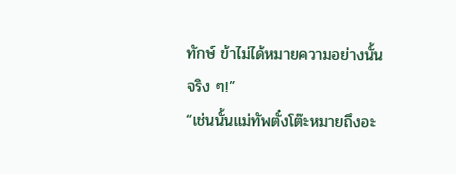ทักษ์ ข้าไม่ได้หมายความอย่างนั้นจริง ๆ!”
“เช่นนั้นแม่ทัพตั๋งโต๊ะหมายถึงอะ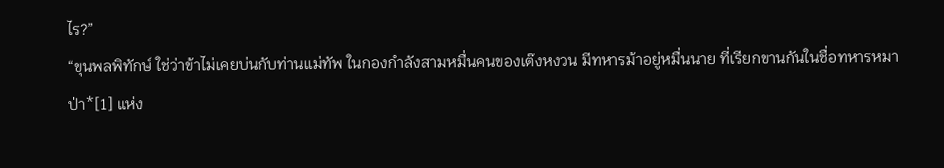ไร?”
“ขุนพลพิทักษ์ ใช่ว่าข้าไม่เคยบ่นกับท่านแม่ทัพ ในกองกำลังสามหมื่นคนของเต๊งหงวน มีทหารม้าอยู่หมื่นนาย ที่เรียกขานกันในชื่อทหารหมาป่า*[1] แห่ง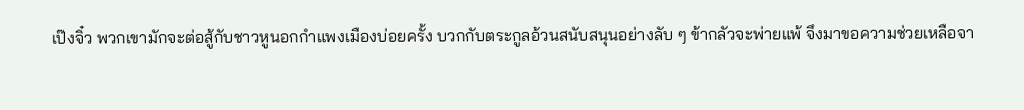เป๊งจิ๋ว พวกเขามักจะต่อสู้กับชาวหูนอกกำแพงเมืองบ่อยครั้ง บวกกับตระกูลอ้วนสนับสนุนอย่างลับ ๆ ข้ากลัวจะพ่ายแพ้ จึงมาขอความช่วยเหลือจา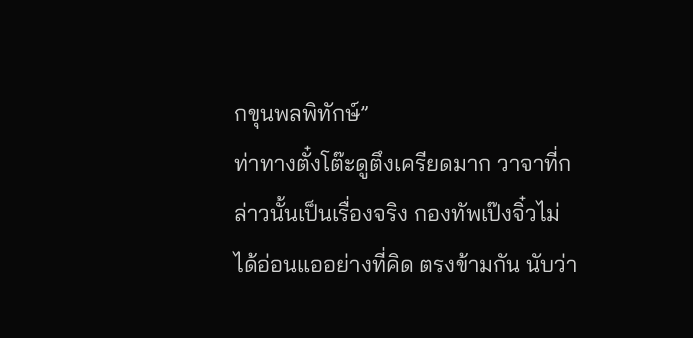กขุนพลพิทักษ์”
ท่าทางตั๋งโต๊ะดูตึงเครียดมาก วาจาที่กล่าวนั้นเป็นเรื่องจริง กองทัพเป๊งจิ๋วไม่ได้อ่อนแออย่างที่คิด ตรงข้ามกัน นับว่า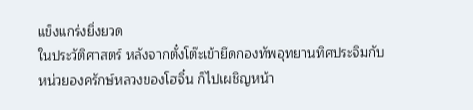แข็งแกร่งยิ่งยวด
ในประวัติศาสตร์ หลังจากตั๋งโต๊ะเข้ายึดกองทัพอุทยานทิศประจิมกับหน่วยองครักษ์หลวงของโฮจิ๋น ก็ไปเผชิญหน้า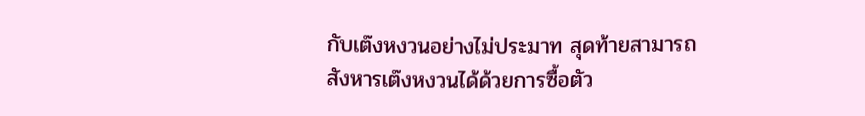กับเต๊งหงวนอย่างไม่ประมาท สุดท้ายสามารถสังหารเต๊งหงวนได้ด้วยการซื้อตัว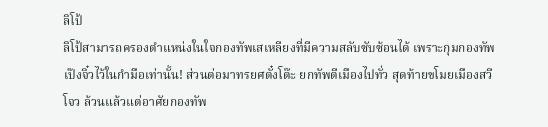ลิโป้
ลิโป้สามารถครองตำแหน่งในใจกองทัพเสเหลียงที่มีความสลับซับซ้อนได้ เพราะกุมกองทัพเป๊งจิ๋วไว้ในกำมือเท่านั้น! ส่วนต่อมาทรยศตั๋งโต๊ะ ยกทัพตีเมืองไปทั่ว สุดท้ายขโมยเมืองสวีโจว ล้วนแล้วแต่อาศัยกองทัพ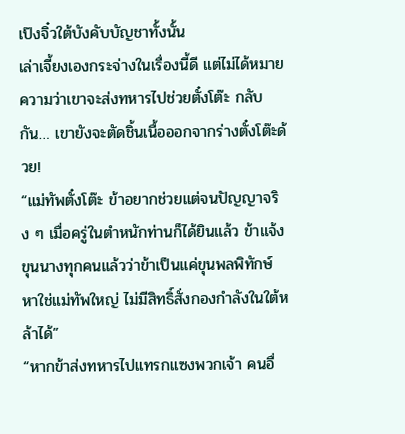เป๊งจิ๋วใต้บังคับบัญชาทั้งนั้น
เล่าเจี้ยงเองกระจ่างในเรื่องนี้ดี แต่ไม่ได้หมายความว่าเขาจะส่งทหารไปช่วยตั๋งโต๊ะ กลับกัน… เขายังจะตัดชิ้นเนื้อออกจากร่างตั๋งโต๊ะด้วย!
“แม่ทัพตั๋งโต๊ะ ข้าอยากช่วยแต่จนปัญญาจริง ๆ เมื่อครู่ในตำหนักท่านก็ได้ยินแล้ว ข้าแจ้งขุนนางทุกคนแล้วว่าข้าเป็นแค่ขุนพลพิทักษ์ หาใช่แม่ทัพใหญ่ ไม่มีสิทธิ์สั่งกองกำลังในใต้หล้าได้”
“หากข้าส่งทหารไปแทรกแซงพวกเจ้า คนอื่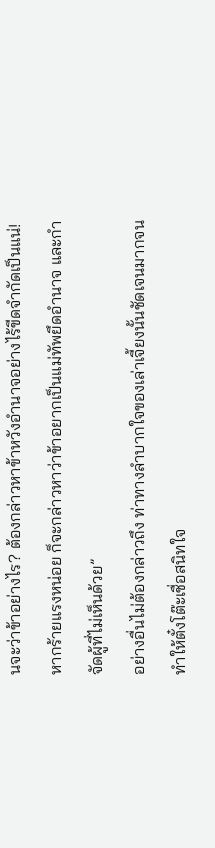นจะว่าข้าอย่างไร? ต้องกล่าวหาข้าหวังอำนาจอย่างไร้ขีดจำกัดเป็นแน่! หากร้ายแรงหน่อย ก็จะกล่าวหาว่าข้าอยากเป็นแม่ทัพยึดอำนาจ และกำจัดผู้ที่ไม่เห็นด้วย”
อย่างอื่นไม่ต้องกล่าวถึง ท่าทางลำบากใจของเล่าเจี้ยงนั้นชัดเจนมากจนทำให้ตั๋งโต๊ะเชื่อสนิทใจ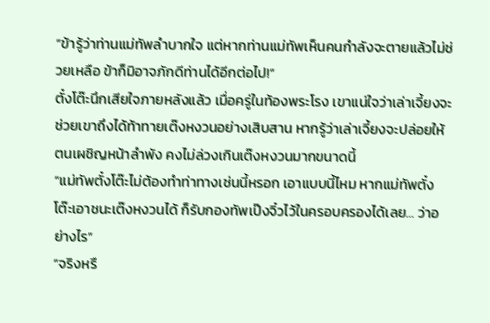“ข้ารู้ว่าท่านแม่ทัพลำบากใจ แต่หากท่านแม่ทัพเห็นคนกำลังจะตายแล้วไม่ช่วยเหลือ ข้าก็มิอาจภักดีท่านได้อีกต่อไป!”
ตั๋งโต๊ะนึกเสียใจภายหลังแล้ว เมื่อครู่ในท้องพระโรง เขาแน่ใจว่าเล่าเจี้ยงจะช่วยเขาถึงได้ท้าทายเต๊งหงวนอย่างเสิบสาน หากรู้ว่าเล่าเจี้ยงจะปล่อยให้ตนเผชิญหน้าลำพัง คงไม่ล่วงเกินเต๊งหงวนมากขนาดนี้
“แม่ทัพตั๋งโต๊ะไม่ต้องทำท่าทางเช่นนี้หรอก เอาแบบนี้ไหม หากแม่ทัพตั๋งโต๊ะเอาชนะเต๊งหงวนได้ ก็รับกองทัพเป๊งจิ๋วไว้ในครอบครองได้เลย… ว่าอย่างไร”
“จริงหรื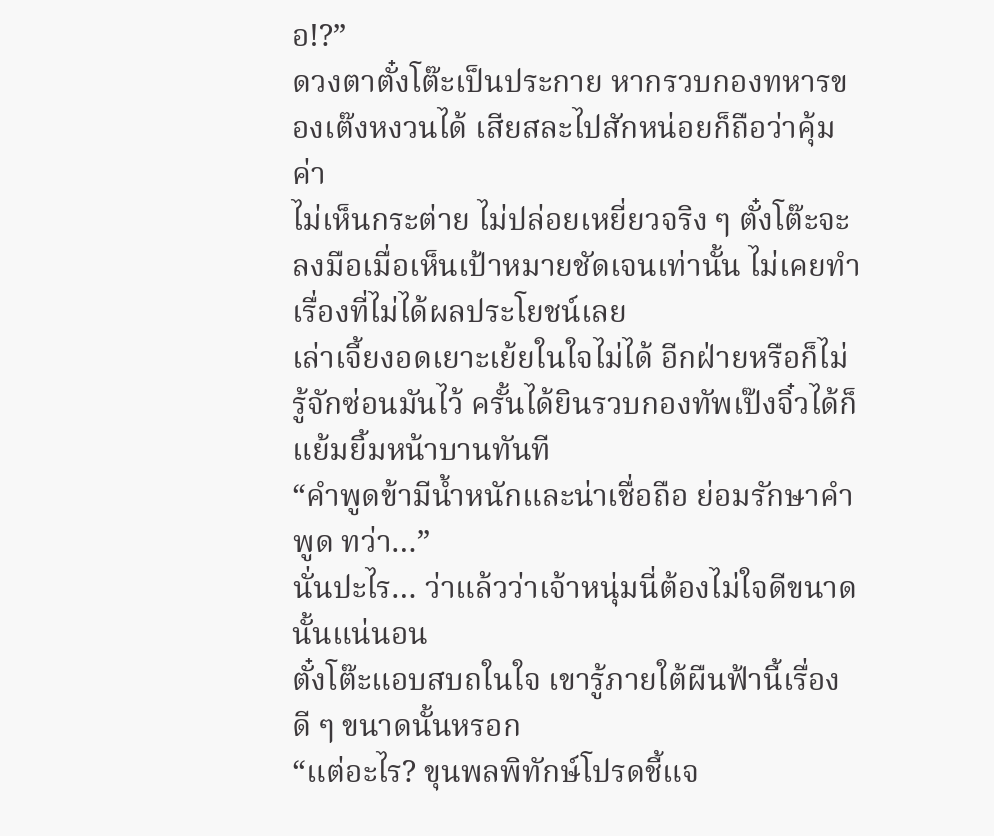อ!?”
ดวงตาตั๋งโต๊ะเป็นประกาย หากรวบกองทหารของเต๊งหงวนได้ เสียสละไปสักหน่อยก็ถือว่าคุ้มค่า
ไม่เห็นกระต่าย ไม่ปล่อยเหยี่ยวจริง ๆ ตั๋งโต๊ะจะลงมือเมื่อเห็นเป้าหมายชัดเจนเท่านั้น ไม่เคยทำเรื่องที่ไม่ได้ผลประโยชน์เลย
เล่าเจี้ยงอดเยาะเย้ยในใจไม่ได้ อีกฝ่ายหรือก็ไม่รู้จักซ่อนมันไว้ ครั้นได้ยินรวบกองทัพเป๊งจิ๋วได้ก็แย้มยิ้มหน้าบานทันที
“คำพูดข้ามีน้ำหนักและน่าเชื่อถือ ย่อมรักษาคำพูด ทว่า…”
นั่นปะไร… ว่าแล้วว่าเจ้าหนุ่มนี่ต้องไม่ใจดีขนาดนั้นแน่นอน
ตั๋งโต๊ะแอบสบถในใจ เขารู้ภายใต้ผืนฟ้านี้เรื่องดี ๆ ขนาดนั้นหรอก
“แต่อะไร? ขุนพลพิทักษ์โปรดชี้แจ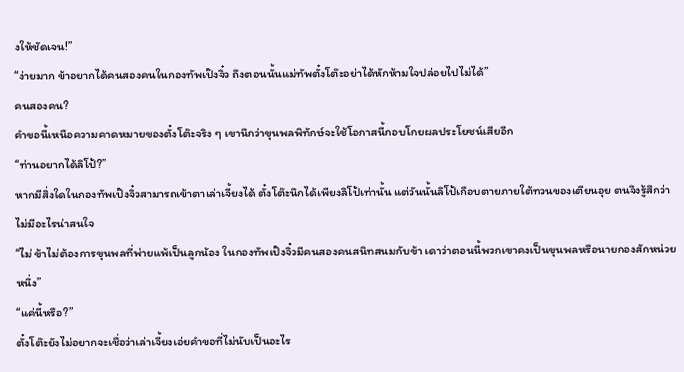งให้ชัดเจน!”
“ง่ายมาก ข้าอยากได้คนสองคนในกองทัพเป๊งจิ๋ว ถึงตอนนั้นแม่ทัพตั๋งโต๊ะอย่าได้หักห้ามใจปล่อยไปไม่ได้”
คนสองคน?
คำขอนี้เหนือความคาดหมายของตั๋งโต๊ะจริง ๆ เขานึกว่าขุนพลพิทักษ์จะใช้โอกาสนี้กอบโกยผลประโยชน์เสียอีก
“ท่านอยากได้ลิโป้?”
หากมีสิ่งใดในกองทัพเป๊งจิ๋วสามารถเข้าตาเล่าเจี้ยงได้ ตั๋งโต๊ะนึกได้เพียงลิโป้เท่านั้น แต่วันนั้นลิโป้เกือบตายภายใต้ทวนของเตียนอุย ตนจึงรู้สึกว่าไม่มีอะไรน่าสนใจ
“ไม่ ข้าไม่ต้องการขุนพลที่พ่ายแพ้เป็นลูกน้อง ในกองทัพเป๊งจิ๋วมีคนสองคนสนิทสนมกับข้า เดาว่าตอนนี้พวกเขาคงเป็นขุนพลหรือนายกองสักหน่วยหนึ่ง”
“แค่นี้หรือ?”
ตั๋งโต๊ะยังไม่อยากจะเชื่อว่าเล่าเจี้ยงเอ่ยคำขอที่ไม่นับเป็นอะไร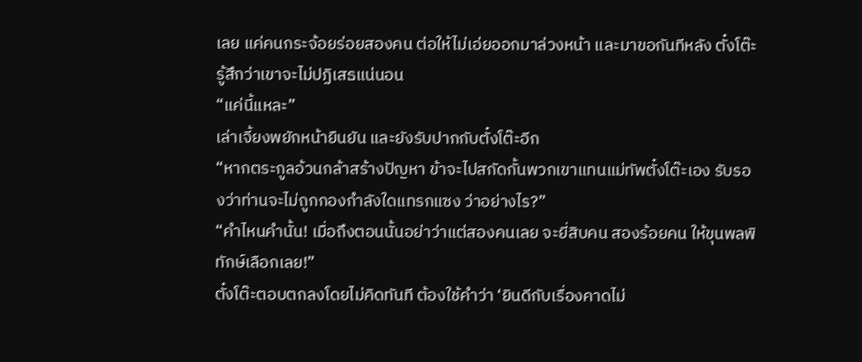เลย แค่คนกระจ้อยร่อยสองคน ต่อให้ไม่เอ่ยออกมาล่วงหน้า และมาขอกันทีหลัง ตั๋งโต๊ะรู้สึกว่าเขาจะไม่ปฏิเสธแน่นอน
“แค่นี้แหละ”
เล่าเจี้ยงพยักหน้ายืนยัน และยังรับปากกับตั๋งโต๊ะอีก
“หากตระกูลอ้วนกล้าสร้างปัญหา ข้าจะไปสกัดกั้นพวกเขาแทนแม่ทัพตั๋งโต๊ะเอง รับรองว่าท่านจะไม่ถูกกองกำลังใดแทรกแซง ว่าอย่างไร?”
“คำไหนคำนั้น! เมื่อถึงตอนนั้นอย่าว่าแต่สองคนเลย จะยี่สิบคน สองร้อยคน ให้ขุนพลพิทักษ์เลือกเลย!”
ตั๋งโต๊ะตอบตกลงโดยไม่คิดทันที ต้องใช้คำว่า ‘ยินดีกับเรื่องคาดไม่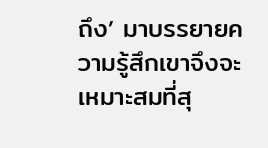ถึง’ มาบรรยายความรู้สึกเขาจึงจะเหมาะสมที่สุ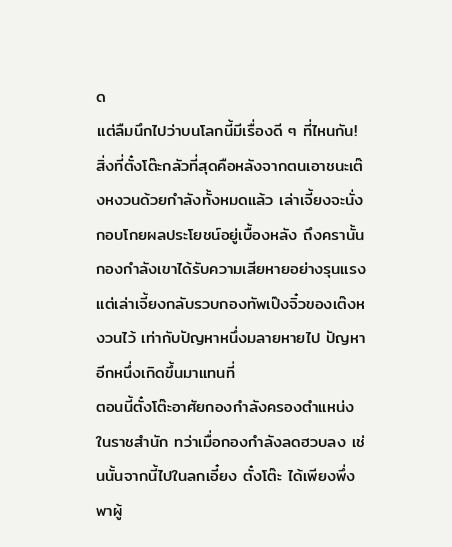ด
แต่ลืมนึกไปว่าบนโลกนี้มีเรื่องดี ๆ ที่ไหนกัน!
สิ่งที่ตั๋งโต๊ะกลัวที่สุดคือหลังจากตนเอาชนะเต๊งหงวนด้วยกำลังทั้งหมดแล้ว เล่าเจี้ยงจะนั่งกอบโกยผลประโยชน์อยู่เบื้องหลัง ถึงครานั้นกองกำลังเขาได้รับความเสียหายอย่างรุนแรง แต่เล่าเจี้ยงกลับรวบกองทัพเป๊งจิ๋วของเต๊งหงวนไว้ เท่ากับปัญหาหนึ่งมลายหายไป ปัญหาอีกหนึ่งเกิดขึ้นมาแทนที่
ตอนนี้ตั๋งโต๊ะอาศัยกองกำลังครองตำแหน่งในราชสำนัก ทว่าเมื่อกองกำลังลดฮวบลง เช่นนั้นจากนี้ไปในลกเอี๋ยง ตั๋งโต๊ะ ได้เพียงพึ่งพาผู้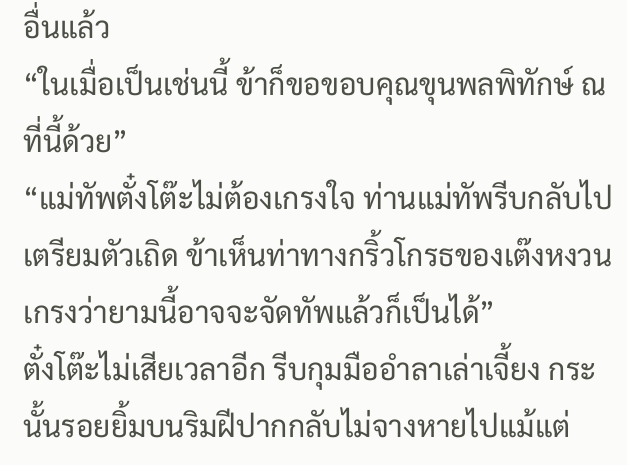อื่นแล้ว
“ในเมื่อเป็นเช่นนี้ ข้าก็ขอขอบคุณขุนพลพิทักษ์ ณ ที่นี้ด้วย”
“แม่ทัพตั๋งโต๊ะไม่ต้องเกรงใจ ท่านแม่ทัพรีบกลับไปเตรียมตัวเถิด ข้าเห็นท่าทางกริ้วโกรธของเต๊งหงวน เกรงว่ายามนี้อาจจะจัดทัพแล้วก็เป็นได้”
ตั๋งโต๊ะไม่เสียเวลาอีก รีบกุมมืออำลาเล่าเจี้ยง กระนั้นรอยยิ้มบนริมฝีปากกลับไม่จางหายไปแม้แต่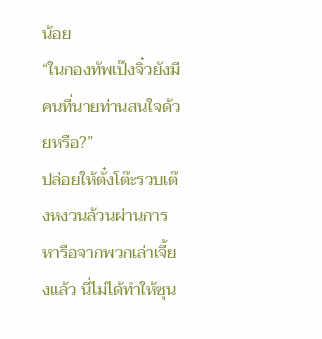น้อย
“ในกองทัพเป๊งจิ๋วยังมีคนที่นายท่านสนใจด้วยหรือ?”
ปล่อยให้ตั๋งโต๊ะรวบเต๊งหงวนล้วนผ่านการหารือจากพวกเล่าเจี้ยงแล้ว นี่ไม่ได้ทำให้ซุน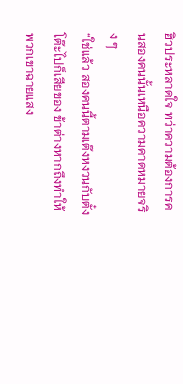ฮิวประหลาดใจ ทว่าความต้องการคนสองคนนั้นเหนือความคาดหมายจริง ๆ
“ใช่แล้ว สองคนนี้ตามเต๊งหงวนกับตั๋งโต๊ะไปก็เสียของ ข้าต่างหากถึงทำให้พวกเขาฉายแสง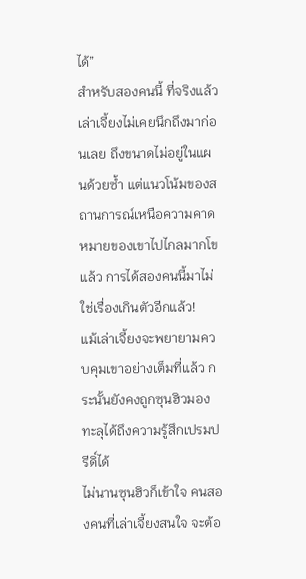ได้”
สำหรับสองคนนี้ ที่จริงแล้วเล่าเจี้ยงไม่เคยนึกถึงมาก่อนเลย ถึงขนาดไม่อยู่ในแผนด้วยซ้ำ แต่แนวโน้มของสถานการณ์เหนือความคาดหมายของเขาไปไกลมากโขแล้ว การได้สองคนนี้มาไม่ใช่เรื่องเกินตัวอีกแล้ว!
แม้เล่าเจี้ยงจะพยายามควบคุมเขาอย่างเต็มที่แล้ว กระนั้นยังคงถูกซุนฮิวมองทะลุได้ถึงความรู้สึกเปรมปรีดิ์ได้
ไม่นานซุนฮิวก็เข้าใจ คนสองคนที่เล่าเจี้ยงสนใจ จะต้อ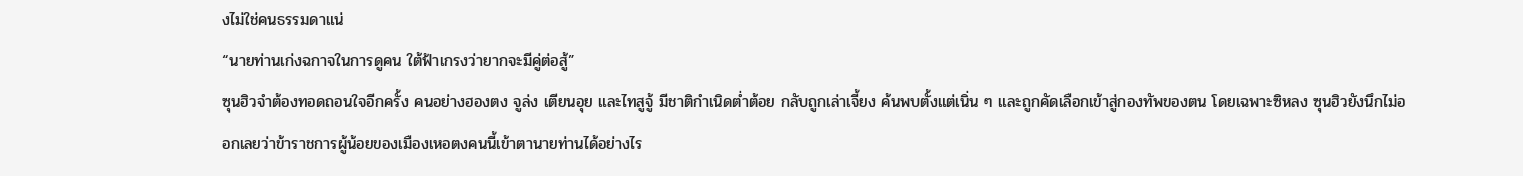งไม่ใช่คนธรรมดาแน่
“นายท่านเก่งฉกาจในการดูคน ใต้ฟ้าเกรงว่ายากจะมีคู่ต่อสู้”
ซุนฮิวจำต้องทอดถอนใจอีกครั้ง คนอย่างฮองตง จูล่ง เตียนอุย และไทสูจู้ มีชาติกำเนิดต่ำต้อย กลับถูกเล่าเจี้ยง ค้นพบตั้งแต่เนิ่น ๆ และถูกคัดเลือกเข้าสู่กองทัพของตน โดยเฉพาะซิหลง ซุนฮิวยังนึกไม่ออกเลยว่าข้าราชการผู้น้อยของเมืองเหอตงคนนี้เข้าตานายท่านได้อย่างไร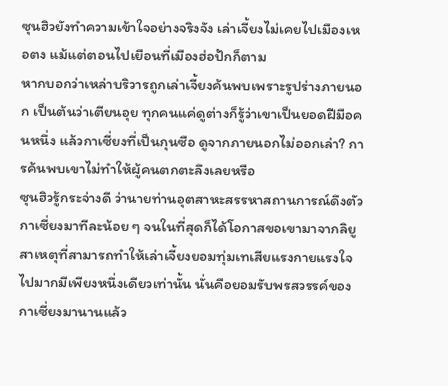ซุนฮิวยังทำความเข้าใจอย่างจริงจัง เล่าเจี้ยงไม่เคยไปเมืองเหอตง แม้แต่ตอนไปเยือนที่เมืองฮ่อปักก็ตาม
หากบอกว่าเหล่าบริวารถูกเล่าเจี้ยงค้นพบเพราะรูปร่างภายนอก เป็นต้นว่าเตียนอุย ทุกคนแค่ดูต่างก็รู้ว่าเขาเป็นยอดฝีมือคนหนึ่ง แล้วกาเซี่ยงที่เป็นกุนซือ ดูจากภายนอกไม่ออกเล่า? การค้นพบเขาไม่ทำให้ผู้คนตกตะลึงเลยหรือ
ซุนฮิวรู้กระจ่างดี ว่านายท่านอุตสาหะสรรหาสถานการณ์ดึงตัวกาเซี่ยงมาทีละน้อย ๆ จนในที่สุดก็ได้โอกาสขอเขามาจากลิยู สาเหตุที่สามารถทำให้เล่าเจี้ยงยอมทุ่มเทเสียแรงกายแรงใจไปมากมีเพียงหนึ่งเดียวเท่านั้น นั่นคือยอมรับพรสวรรค์ของกาเซี่ยงมานานแล้ว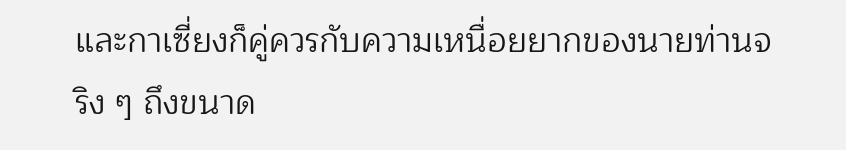และกาเซี่ยงก็คู่ควรกับความเหนื่อยยากของนายท่านจริง ๆ ถึงขนาด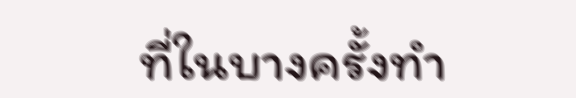ที่ในบางครั้งทำ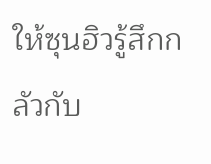ให้ซุนฮิวรู้สึกกลัวกับ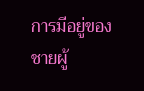การมีอยู่ของชายผู้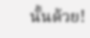นั้นด้วย!